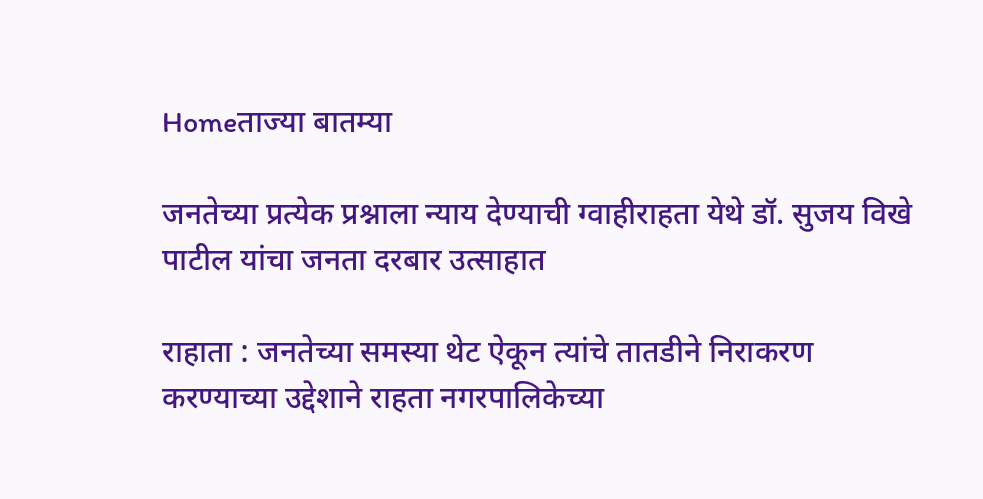Homeताज्या बातम्या

जनतेच्या प्रत्येक प्रश्नाला न्याय देण्याची ग्वाहीराहता येथे डॉ. सुजय विखे पाटील यांचा जनता दरबार उत्साहात

राहाता : जनतेच्या समस्या थेट ऐकून त्यांचे तातडीने निराकरण करण्याच्या उद्देशाने राहता नगरपालिकेच्या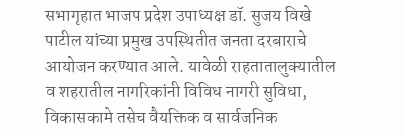सभागृहात भाजप प्रदेश उपाध्यक्ष डॉ. सुजय विखे पाटील यांच्या प्रमुख उपस्थितीत जनता दरबाराचे आयोजन करण्यात आले. यावेळी राहतातालुक्यातील व शहरातील नागरिकांनी विविध नागरी सुविधा, विकासकामे तसेच वैयक्तिक व सार्वजनिक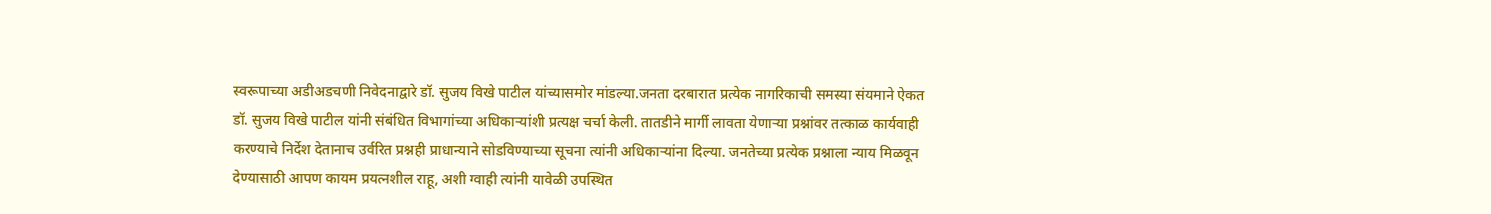स्वरूपाच्या अडीअडचणी निवेदनाद्वारे डॉ. सुजय विखे पाटील यांच्यासमोर मांडल्या.जनता दरबारात प्रत्येक नागरिकाची समस्या संयमाने ऐकत डॉ. सुजय विखे पाटील यांनी संबंधित विभागांच्या अधिकाऱ्यांशी प्रत्यक्ष चर्चा केली. तातडीने मार्गी लावता येणाऱ्या प्रश्नांवर तत्काळ कार्यवाही करण्याचे निर्देश देतानाच उर्वरित प्रश्नही प्राधान्याने सोडविण्याच्या सूचना त्यांनी अधिकाऱ्यांना दिल्या. जनतेच्या प्रत्येक प्रश्नाला न्याय मिळवून देण्यासाठी आपण कायम प्रयत्नशील राहू, अशी ग्वाही त्यांनी यावेळी उपस्थित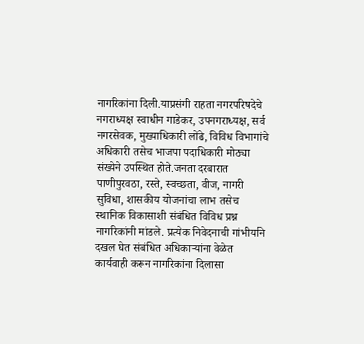नागरिकांना दिली.याप्रसंगी राहता नगरपरिषदेचे नगराध्यक्ष स्वाधीन गाडेकर, उपनगराध्यक्ष, सर्व नगरसेवक, मुख्याधिकारी लोंढे, विविध विभागांचे अधिकारी तसेच भाजपा पदाधिकारी मोठ्या संख्येने उपस्थित होते.जनता दरबारात पाणीपुरवठा, रस्ते, स्वच्छता, वीज, नागरी सुविधा, शासकीय योजनांचा लाभ तसेच स्थानिक विकासाशी संबंधित विविध प्रश्न नागरिकांनी मांडले. प्रत्येक निवेदनाची गांभीर्याने दखल घेत संबंधित अधिकाऱ्यांना वेळेत कार्यवाही करून नागरिकांना दिलासा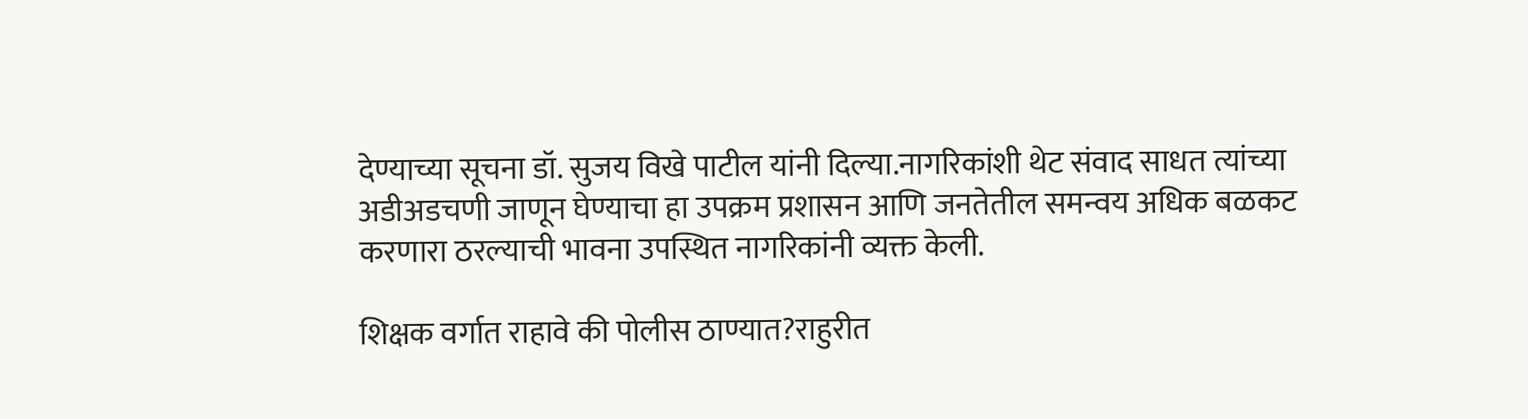देण्याच्या सूचना डॉ. सुजय विखे पाटील यांनी दिल्या.नागरिकांशी थेट संवाद साधत त्यांच्या अडीअडचणी जाणून घेण्याचा हा उपक्रम प्रशासन आणि जनतेतील समन्वय अधिक बळकट करणारा ठरल्याची भावना उपस्थित नागरिकांनी व्यक्त केली.

शिक्षक वर्गात राहावे की पोलीस ठाण्यात?राहुरीत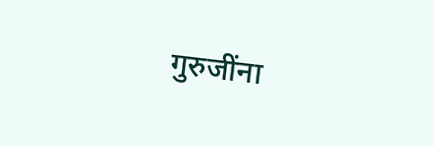गुरुजींना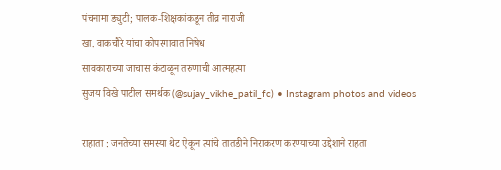पंचनामा ड्युटी; पालक-शिक्षकांकडून तीव्र नाराजी
खा. वाकचौरे यांचा कोपरगावात निषेध
सावकाराच्या जाचास कंटाळून तरुणाची आत्महत्या
सुजय विखे पाटील समर्थक (@sujay_vikhe_patil_fc) • Instagram photos and videos

राहाता : जनतेच्या समस्या थेट ऐकून त्यांचे तातडीने निराकरण करण्याच्या उद्देशाने राहता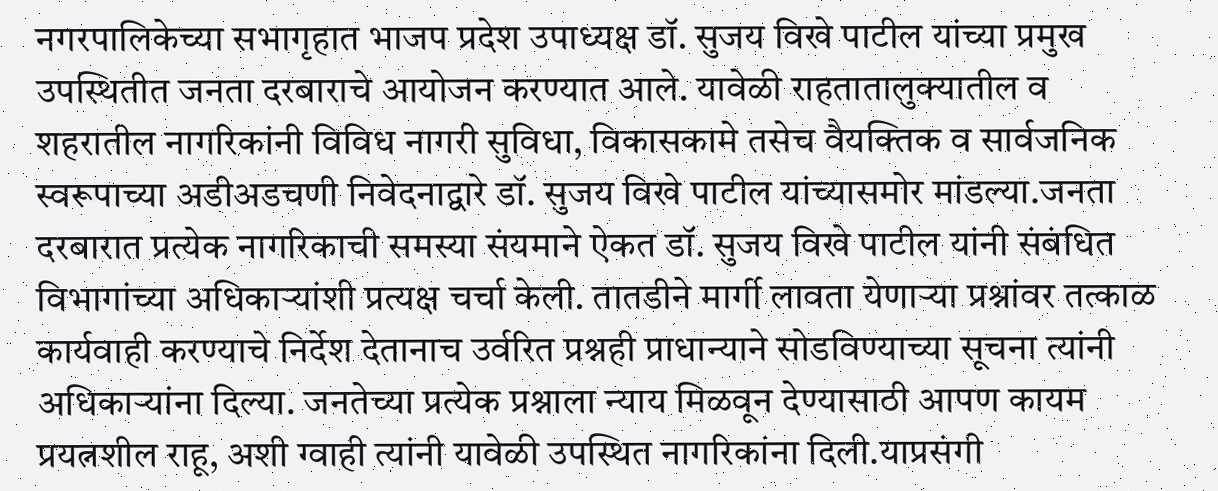नगरपालिकेच्या सभागृहात भाजप प्रदेश उपाध्यक्ष डॉ. सुजय विखे पाटील यांच्या प्रमुख उपस्थितीत जनता दरबाराचे आयोजन करण्यात आले. यावेळी राहतातालुक्यातील व शहरातील नागरिकांनी विविध नागरी सुविधा, विकासकामे तसेच वैयक्तिक व सार्वजनिक स्वरूपाच्या अडीअडचणी निवेदनाद्वारे डॉ. सुजय विखे पाटील यांच्यासमोर मांडल्या.जनता दरबारात प्रत्येक नागरिकाची समस्या संयमाने ऐकत डॉ. सुजय विखे पाटील यांनी संबंधित विभागांच्या अधिकाऱ्यांशी प्रत्यक्ष चर्चा केली. तातडीने मार्गी लावता येणाऱ्या प्रश्नांवर तत्काळ कार्यवाही करण्याचे निर्देश देतानाच उर्वरित प्रश्नही प्राधान्याने सोडविण्याच्या सूचना त्यांनी अधिकाऱ्यांना दिल्या. जनतेच्या प्रत्येक प्रश्नाला न्याय मिळवून देण्यासाठी आपण कायम प्रयत्नशील राहू, अशी ग्वाही त्यांनी यावेळी उपस्थित नागरिकांना दिली.याप्रसंगी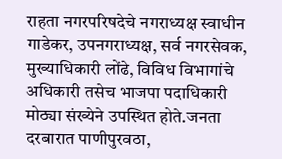राहता नगरपरिषदेचे नगराध्यक्ष स्वाधीन गाडेकर, उपनगराध्यक्ष, सर्व नगरसेवक, मुख्याधिकारी लोंढे, विविध विभागांचे अधिकारी तसेच भाजपा पदाधिकारी मोठ्या संख्येने उपस्थित होते.जनता दरबारात पाणीपुरवठा,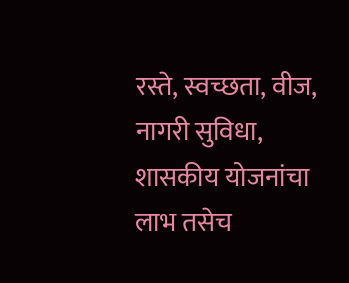रस्ते, स्वच्छता, वीज, नागरी सुविधा, शासकीय योजनांचा लाभ तसेच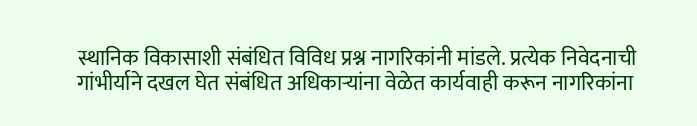स्थानिक विकासाशी संबंधित विविध प्रश्न नागरिकांनी मांडले. प्रत्येक निवेदनाची गांभीर्याने दखल घेत संबंधित अधिकाऱ्यांना वेळेत कार्यवाही करून नागरिकांना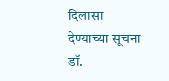दिलासा देण्याच्या सूचना डॉ.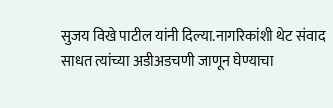सुजय विखे पाटील यांनी दिल्या.नागरिकांशी थेट संवाद साधत त्यांच्या अडीअडचणी जाणून घेण्याचा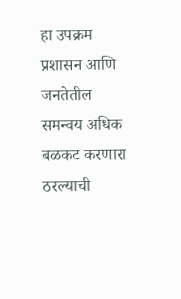हा उपक्रम प्रशासन आणि जनतेतील समन्वय अधिक बळकट करणारा ठरल्याची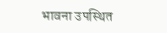भावना उपस्थित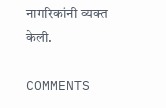नागरिकांनी व्यक्त केली.

COMMENTS